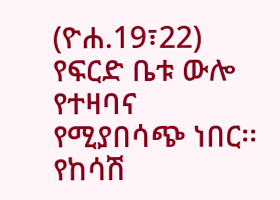(ዮሐ.19፣22)
የፍርድ ቤቱ ውሎ የተዛባና የሚያበሳጭ ነበር፡፡ የከሳሽ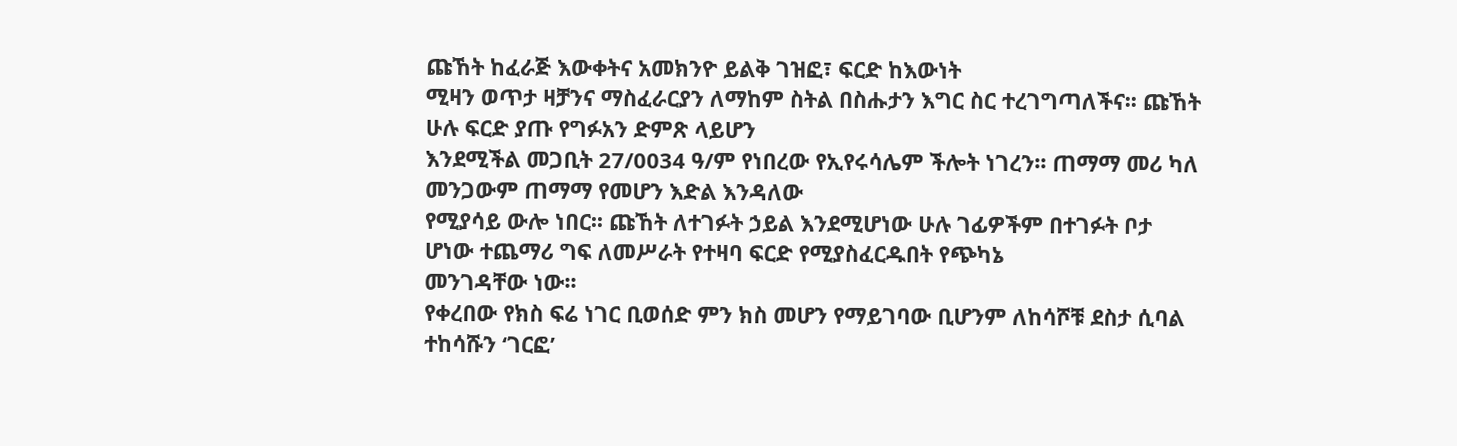ጩኸት ከፈራጅ እውቀትና አመክንዮ ይልቅ ገዝፎ፣ ፍርድ ከእውነት
ሚዛን ወጥታ ዛቻንና ማስፈራርያን ለማከም ስትል በስሑታን እግር ስር ተረገግጣለችና፡፡ ጩኸት ሁሉ ፍርድ ያጡ የግፉአን ድምጽ ላይሆን
እንደሚችል መጋቢት 27/0034 ዓ/ም የነበረው የኢየሩሳሌም ችሎት ነገረን፡፡ ጠማማ መሪ ካለ መንጋውም ጠማማ የመሆን እድል እንዳለው
የሚያሳይ ውሎ ነበር፡፡ ጩኸት ለተገፉት ኃይል እንደሚሆነው ሁሉ ገፊዎችም በተገፉት ቦታ ሆነው ተጨማሪ ግፍ ለመሥራት የተዛባ ፍርድ የሚያስፈርዱበት የጭካኔ
መንገዳቸው ነው፡፡
የቀረበው የክስ ፍሬ ነገር ቢወሰድ ምን ክስ መሆን የማይገባው ቢሆንም ለከሳሾቹ ደስታ ሲባል ተከሳሹን ‘ገርፎ’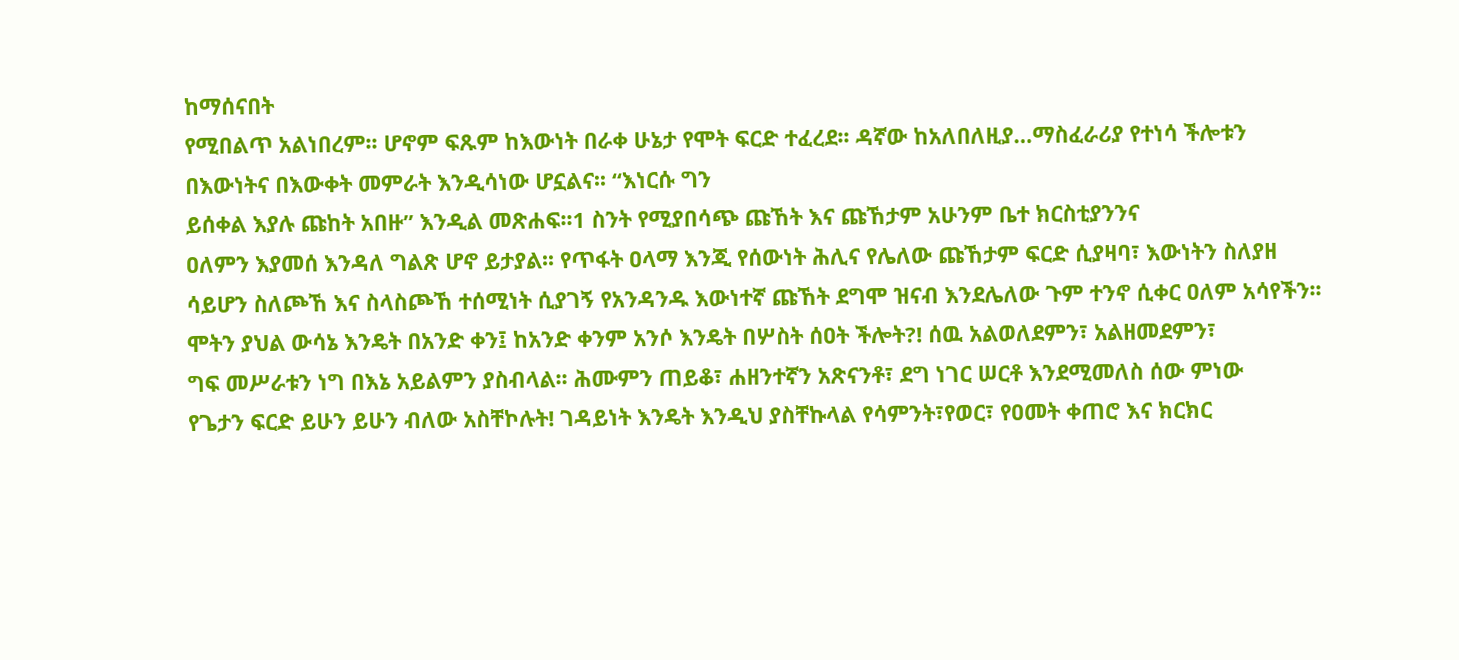ከማሰናበት
የሚበልጥ አልነበረም፡፡ ሆኖም ፍጹም ከእውነት በራቀ ሁኔታ የሞት ፍርድ ተፈረደ፡፡ ዳኛው ከአለበለዚያ…ማስፈራሪያ የተነሳ ችሎቱን
በእውነትና በእውቀት መምራት እንዲሳነው ሆኗልና፡፡ “እነርሱ ግን
ይሰቀል እያሉ ጩከት አበዙ” እንዲል መጽሐፍ፡፡1 ስንት የሚያበሳጭ ጩኸት እና ጩኸታም አሁንም ቤተ ክርስቲያንንና
ዐለምን እያመሰ እንዳለ ግልጽ ሆኖ ይታያል፡፡ የጥፋት ዐላማ እንጂ የሰውነት ሕሊና የሌለው ጩኸታም ፍርድ ሲያዛባ፣ እውነትን ስለያዘ
ሳይሆን ስለጮኸ እና ስላስጮኸ ተሰሚነት ሲያገኝ የአንዳንዱ እውነተኛ ጩኸት ደግሞ ዝናብ እንደሌለው ጉም ተንኖ ሲቀር ዐለም አሳየችን፡፡
ሞትን ያህል ውሳኔ እንዴት በአንድ ቀን፤ ከአንድ ቀንም አንሶ እንዴት በሦስት ሰዐት ችሎት?! ሰዉ አልወለደምን፣ አልዘመደምን፣
ግፍ መሥራቱን ነግ በእኔ አይልምን ያስብላል፡፡ ሕሙምን ጠይቆ፣ ሐዘንተኛን አጽናንቶ፣ ደግ ነገር ሠርቶ እንደሚመለስ ሰው ምነው
የጌታን ፍርድ ይሁን ይሁን ብለው አስቸኮሉት! ገዳይነት እንዴት እንዲህ ያስቸኩላል የሳምንት፣የወር፣ የዐመት ቀጠሮ እና ክርክር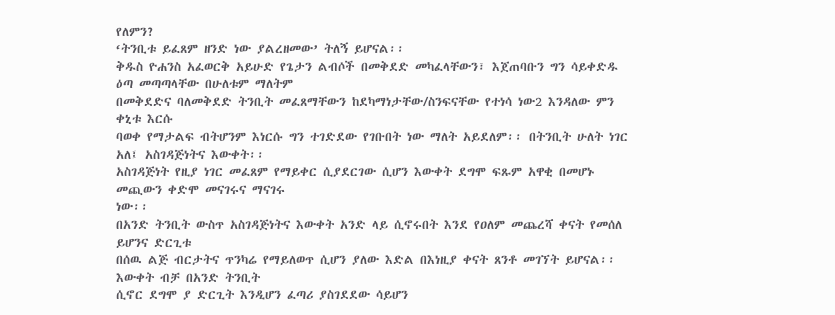የለምን?
‘ትንቢቱ ይፈጸም ዘንድ ነው ያልረዘመው’ ትለኝ ይሆናል፡፡
ቅዱስ ዮሐንስ አፈወርቅ አይሁድ የጌታን ልብሶች በመቅደድ መካፈላቸውን፣ እጀጠባቡን ግን ሳይቀድዱ ዕጣ መጣጣላቸው በሁለቱም ማለትም
በመቅደድና ባለመቅደድ ትንቢት መፈጸማቸውን ከደካማነታቸው/ስንፍናቸው የተነሳ ነው2 እንዳለው ምን ቀኒቱ እርሱ
ባወቀ የማታልፍ ብትሆንም እነርሱ ግን ተገድደው የገቡበት ነው ማለት አይደለም፡፡ በትንቢት ሁለት ነገር አለ፤ አስገዳጅነትና እውቀት፡፡
አስገዳጅነት የዚያ ነገር መፈጸም የማይቀር ሲያደርገው ሲሆን እውቀት ደግሞ ፍጹም አዋቂ በመሆኑ መጪውን ቀድሞ መናገሩና ማናገሩ
ነው፡፡
በአንድ ትንቢት ውስጥ አስገዳጅነትና እውቀት አንድ ላይ ሲኖሩበት እንደ የዐለም መጨረሻ ቀናት የመሰለ ይሆንና ድርጊቱ
በሰዉ ልጅ ብርታትና ጥንካሬ የማይለወጥ ሲሆን ያለው እድል በእነዚያ ቀናት ጸንቶ መገኘት ይሆናል፡፡ እውቀት ብቻ በአንድ ትንቢት
ሲኖር ደግሞ ያ ድርጊት እንዲሆን ፈጣሪ ያስገደደው ሳይሆን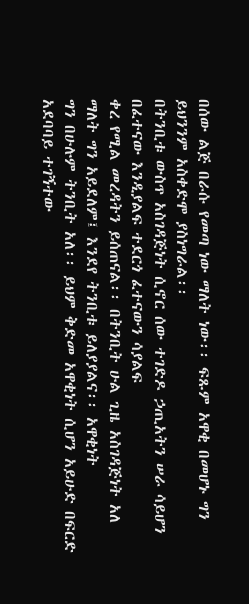በሰው ልጅ በራሱ የመጣ ነው ማለት ነው፡፡ ፍጹም አዋቂ በመሆኑ ግን
ይህንንም አስቀድሞ ያስነግራል፡፡
በትንቢቱ ውስጥ አስገዳጅነት ሲኖር ሰው ተገድዶ ኃጢአትን ሠራ ሳይሆን በፈተናው እንዲያልፍ ተደርጎ ፈተናውን ሳያልፍ
ቀረ የሚል መረዳትን ይሰጠናል፡፡ በትንቢት ሁል ጊዜ አስገዳጅነት አለ ማለት ግን አይደለም፤ እንደየ ትንቢቱ ይለያያልና፡፡ አዋቂነት
ግን በሁሉም ትንቢት አለ፡፡ ይህም ቅድመ አዋቂነት ሲሆን አይሁድ በፍርድ አደባባይ ተገኝተው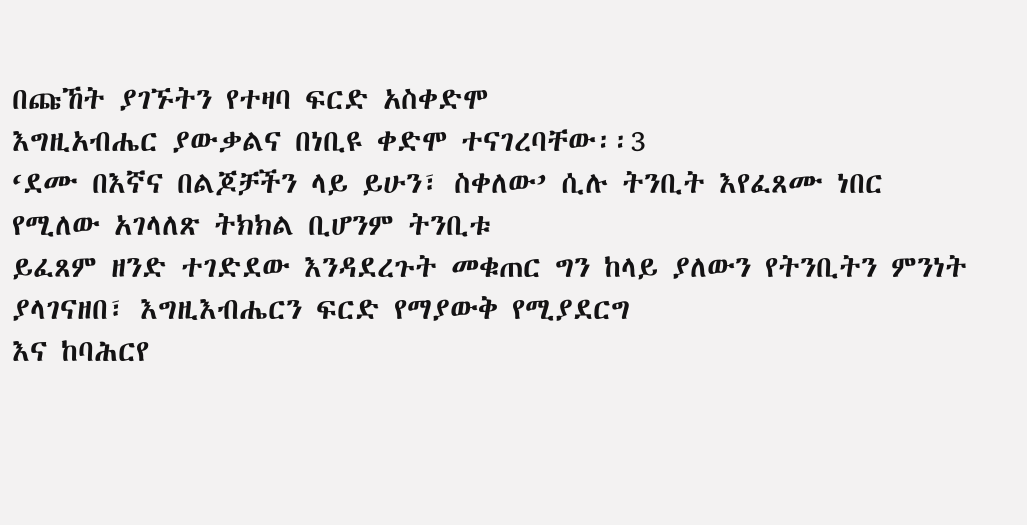በጩኸት ያገኙትን የተዛባ ፍርድ አስቀድሞ
እግዚአብሔር ያውቃልና በነቢዩ ቀድሞ ተናገረባቸው፡፡3
‘ደሙ በእኛና በልጆቻችን ላይ ይሁን፣ ስቀለው’ ሲሉ ትንቢት እየፈጸሙ ነበር የሚለው አገላለጽ ትክክል ቢሆንም ትንቢቱ
ይፈጸም ዘንድ ተገድደው እንዳደረጉት መቁጠር ግን ከላይ ያለውን የትንቢትን ምንነት ያላገናዘበ፣ እግዚእብሔርን ፍርድ የማያውቅ የሚያደርግ
እና ከባሕርየ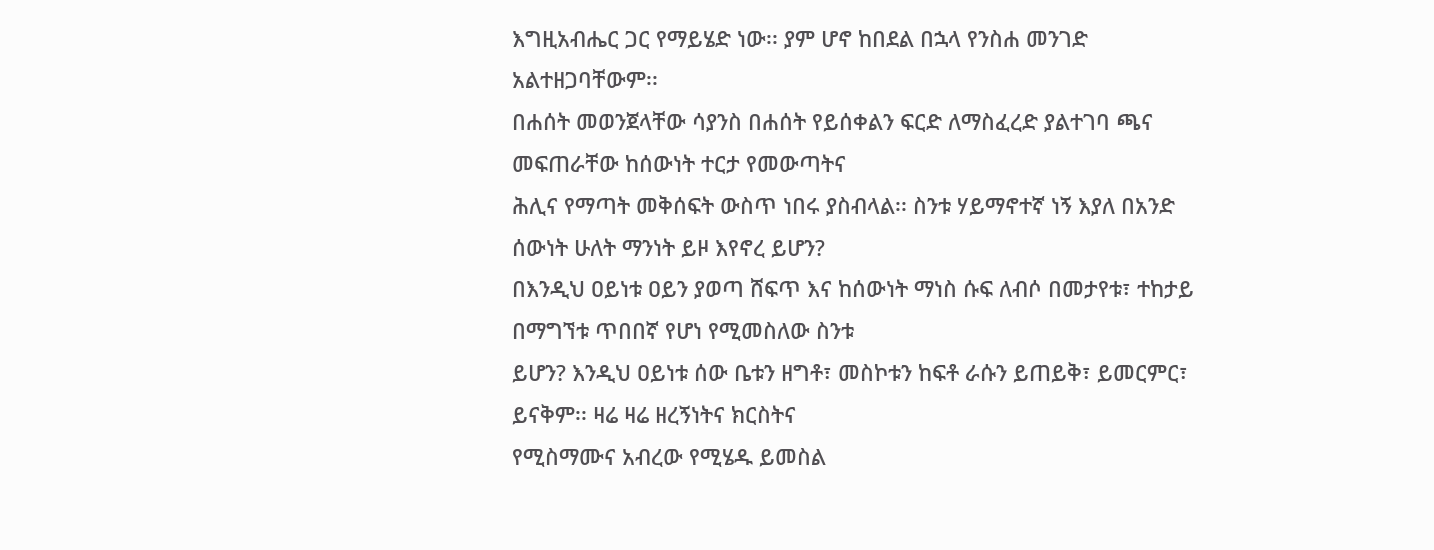እግዚአብሔር ጋር የማይሄድ ነው፡፡ ያም ሆኖ ከበደል በኋላ የንስሐ መንገድ አልተዘጋባቸውም፡፡
በሐሰት መወንጀላቸው ሳያንስ በሐሰት የይሰቀልን ፍርድ ለማስፈረድ ያልተገባ ጫና መፍጠራቸው ከሰውነት ተርታ የመውጣትና
ሕሊና የማጣት መቅሰፍት ውስጥ ነበሩ ያስብላል፡፡ ስንቱ ሃይማኖተኛ ነኝ እያለ በአንድ ሰውነት ሁለት ማንነት ይዞ እየኖረ ይሆን?
በእንዲህ ዐይነቱ ዐይን ያወጣ ሸፍጥ እና ከሰውነት ማነስ ሱፍ ለብሶ በመታየቱ፣ ተከታይ በማግኘቱ ጥበበኛ የሆነ የሚመስለው ስንቱ
ይሆን? እንዲህ ዐይነቱ ሰው ቤቱን ዘግቶ፣ መስኮቱን ከፍቶ ራሱን ይጠይቅ፣ ይመርምር፣ ይናቅም፡፡ ዛሬ ዛሬ ዘረኝነትና ክርስትና
የሚስማሙና አብረው የሚሄዱ ይመስል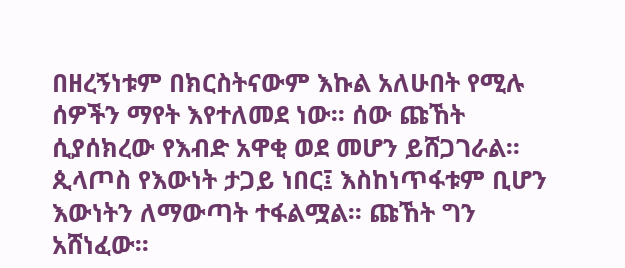በዘረኝነቱም በክርስትናውም እኩል አለሁበት የሚሉ ሰዎችን ማየት እየተለመደ ነው፡፡ ሰው ጩኸት
ሲያሰክረው የእብድ አዋቂ ወደ መሆን ይሸጋገራል፡፡
ጲላጦስ የእውነት ታጋይ ነበር፤ እስከነጥፋቱም ቢሆን እውነትን ለማውጣት ተፋልሟል፡፡ ጩኸት ግን አሸነፈው፡፡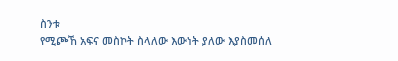ስንቱ
የሚጮኸ አፍና መስኮት ስላለው እውነት ያለው እያስመሰለ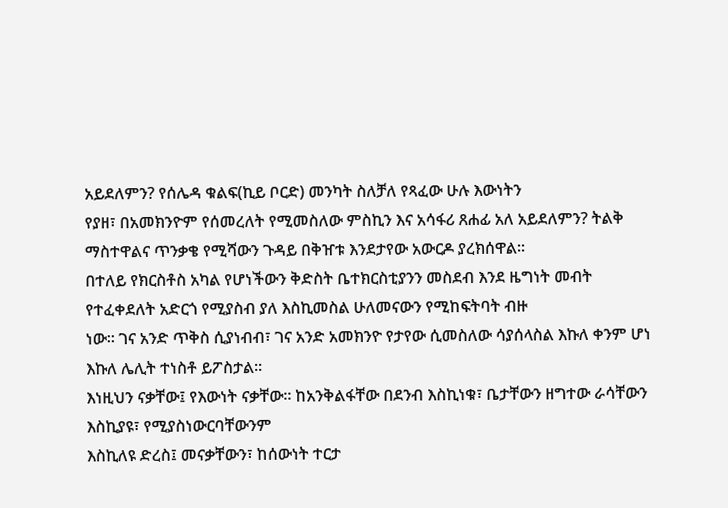አይደለምን? የሰሌዳ ቁልፍ(ኪይ ቦርድ) መንካት ስለቻለ የጻፈው ሁሉ እውነትን
የያዘ፣ በአመክንዮም የሰመረለት የሚመስለው ምስኪን እና አሳፋሪ ጸሐፊ አለ አይደለምን? ትልቅ ማስተዋልና ጥንቃቄ የሚሻውን ጉዳይ በቅዠቱ እንደታየው አውርዶ ያረክሰዋል፡፡
በተለይ የክርስቶስ አካል የሆነችውን ቅድስት ቤተክርስቲያንን መስደብ እንደ ዜግነት መብት የተፈቀደለት አድርጎ የሚያስብ ያለ እስኪመስል ሁለመናውን የሚከፍትባት ብዙ
ነው፡፡ ገና አንድ ጥቅስ ሲያነብብ፣ ገና አንድ አመክንዮ የታየው ሲመስለው ሳያሰላስል እኩለ ቀንም ሆነ እኩለ ሌሊት ተነስቶ ይፖስታል፡፡
እነዚህን ናቃቸው፤ የእውነት ናቃቸው፡፡ ከአንቅልፋቸው በደንብ እስኪነቁ፣ ቤታቸውን ዘግተው ራሳቸውን እስኪያዩ፣ የሚያስነውርባቸውንም
እስኪለዩ ድረስ፤ መናቃቸውን፣ ከሰውነት ተርታ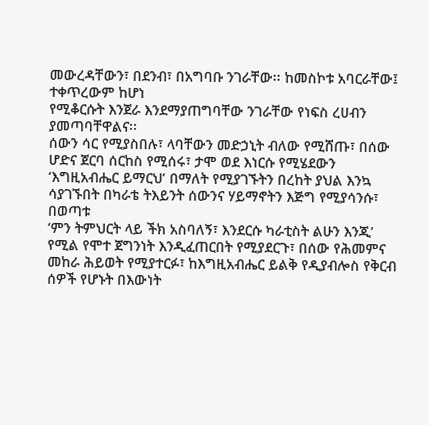መውረዳቸውን፣ በደንብ፣ በአግባቡ ንገራቸው፡፡ ከመስኮቱ አባርራቸው፤ ተቀጥረውም ከሆነ
የሚቆርሱት እንጀራ እንደማያጠግባቸው ንገራቸው የነፍስ ረሀብን ያመጣባቸዋልና፡፡
ሰውን ሳር የሚያስበሉ፣ ላባቸውን መድኃኒት ብለው የሚሸጡ፣ በሰው ሆድና ጀርባ ሰርከስ የሚሰሩ፣ ታሞ ወደ እነርሱ የሚሄደውን
‘እግዚአብሔር ይማርህ’ በማለት የሚያገኙትን በረከት ያህል እንኳ ሳያገኙበት በካራቴ ትእይንት ሰውንና ሃይማኖትን እጅግ የሚያሳንሱ፣ በወጣቱ
‘ምን ትምህርት ላይ ችክ አስባለኝ፣ እንደርሱ ካራቲስት ልሁን እንጂ’ የሚል የሞተ ጀግንነት እንዲፈጠርበት የሚያደርጉ፣ በሰው የሕመምና
መከራ ሕይወት የሚያተርፉ፣ ከእግዚአብሔር ይልቅ የዲያብሎስ የቅርብ ሰዎች የሆኑት በእውነት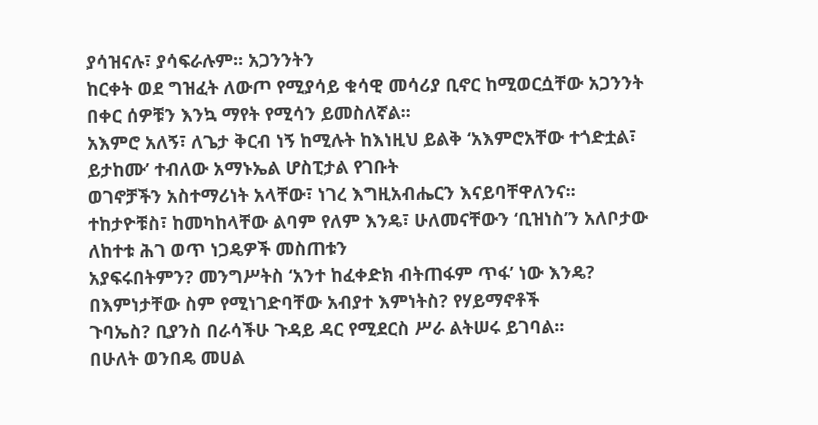ያሳዝናሉ፣ ያሳፍራሉም፡፡ አጋንንትን
ከርቀት ወደ ግዝፈት ለውጦ የሚያሳይ ቁሳዊ መሳሪያ ቢኖር ከሚወርሷቸው አጋንንት በቀር ሰዎቹን እንኳ ማየት የሚሳን ይመስለኛል፡፡
አእምሮ አለኝ፣ ለጌታ ቅርብ ነኝ ከሚሉት ከእነዚህ ይልቅ ‘አእምሮአቸው ተጎድቷል፣ ይታከሙ’ ተብለው አማኑኤል ሆስፒታል የገቡት
ወገኖቻችን አስተማሪነት አላቸው፣ ነገረ እግዚአብሔርን እናይባቸዋለንና፡፡
ተከታዮቹስ፣ ከመካከላቸው ልባም የለም እንዴ፣ ሁለመናቸውን ‘ቢዝነስ’ን አለቦታው ለከተቱ ሕገ ወጥ ነጋዴዎች መስጠቱን
አያፍሩበትምን? መንግሥትስ ‘አንተ ከፈቀድክ ብትጠፋም ጥፋ’ ነው እንዴ? በእምነታቸው ስም የሚነገድባቸው አብያተ እምነትስ? የሃይማኖቶች
ጉባኤስ? ቢያንስ በራሳችሁ ጉዳይ ዳር የሚደርስ ሥራ ልትሠሩ ይገባል፡፡
በሁለት ወንበዴ መሀል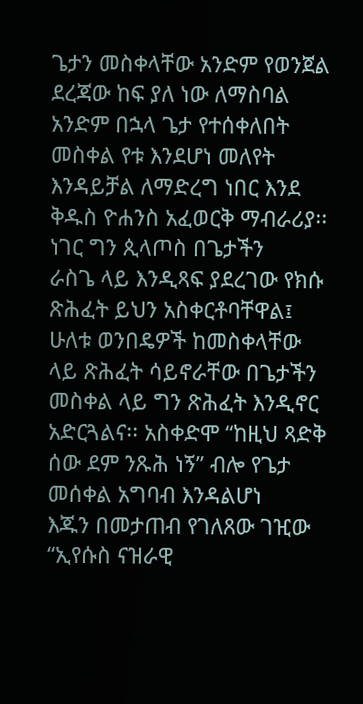ጌታን መስቀላቸው አንድም የወንጀል ደረጃው ከፍ ያለ ነው ለማስባል አንድም በኋላ ጌታ የተሰቀለበት
መስቀል የቱ እንደሆነ መለየት እንዳይቻል ለማድረግ ነበር እንደ ቅዱስ ዮሐንስ አፈወርቅ ማብራሪያ፡፡ ነገር ግን ጲላጦስ በጌታችን
ራስጌ ላይ እንዲጻፍ ያደረገው የክሱ ጽሕፈት ይህን አስቀርቶባቸዋል፤ ሁለቱ ወንበዴዎች ከመስቀላቸው ላይ ጽሕፈት ሳይኖራቸው በጌታችን
መስቀል ላይ ግን ጽሕፈት እንዲኖር አድርጓልና፡፡ አስቀድሞ “ከዚህ ጻድቅ ሰው ደም ንጹሕ ነኝ” ብሎ የጌታ መሰቀል አግባብ እንዳልሆነ
እጁን በመታጠብ የገለጸው ገዢው “ኢየሱስ ናዝራዊ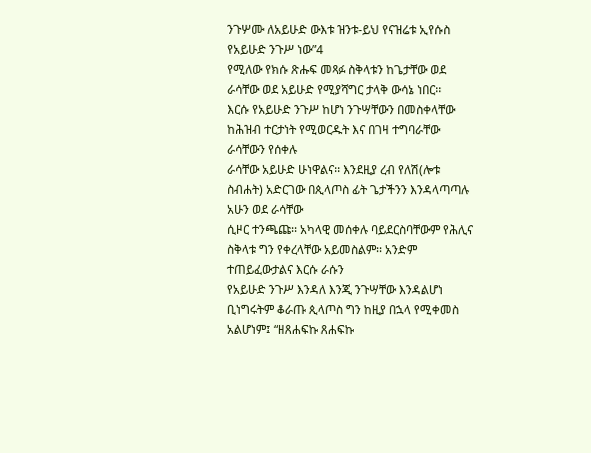ንጉሦሙ ለአይሁድ ውእቱ ዝንቱ-ይህ የናዝሬቱ ኢየሱስ የአይሁድ ንጉሥ ነው”4
የሚለው የክሱ ጽሑፍ መጻፉ ስቅላቱን ከጌታቸው ወደ ራሳቸው ወደ አይሁድ የሚያሻግር ታላቅ ውሳኔ ነበር፡፡
እርሱ የአይሁድ ንጉሥ ከሆነ ንጉሣቸውን በመስቀላቸው ከሕዝብ ተርታነት የሚወርዱት እና በገዛ ተግባራቸው ራሳቸውን የሰቀሉ
ራሳቸው አይሁድ ሁነዋልና፡፡ እንደዚያ ረብ የለሽ(ሎቱ ስብሐት) አድርገው በጲላጦስ ፊት ጌታችንን እንዳላጣጣሉ አሁን ወደ ራሳቸው
ሲዞር ተንጫጩ፡፡ አካላዊ መሰቀሉ ባይደርስባቸውም የሕሊና ስቅላቱ ግን የቀረላቸው አይመስልም፡፡ አንድም ተጠይፈውታልና እርሱ ራሱን
የአይሁድ ንጉሥ እንዳለ እንጂ ንጉሣቸው እንዳልሆነ ቢነግሩትም ቆራጡ ጲላጦስ ግን ከዚያ በኋላ የሚቀመስ አልሆነም፤ “ዘጸሐፍኩ ጸሐፍኩ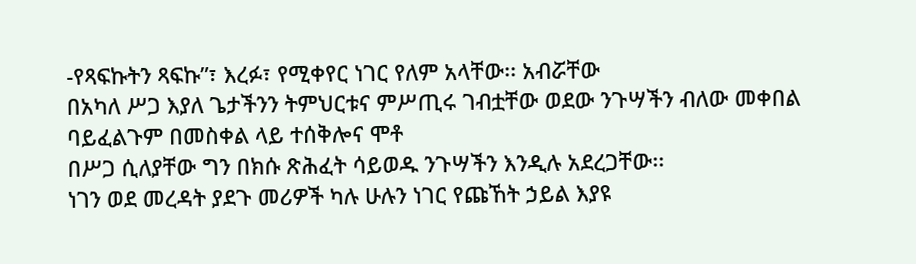-የጻፍኩትን ጻፍኩ”፣ እረፉ፣ የሚቀየር ነገር የለም አላቸው፡፡ አብሯቸው
በአካለ ሥጋ እያለ ጌታችንን ትምህርቱና ምሥጢሩ ገብቷቸው ወደው ንጉሣችን ብለው መቀበል ባይፈልጉም በመስቀል ላይ ተሰቅሎና ሞቶ
በሥጋ ሲለያቸው ግን በክሱ ጽሕፈት ሳይወዱ ንጉሣችን እንዲሉ አደረጋቸው፡፡
ነገን ወደ መረዳት ያደጉ መሪዎች ካሉ ሁሉን ነገር የጩኸት ኃይል እያዩ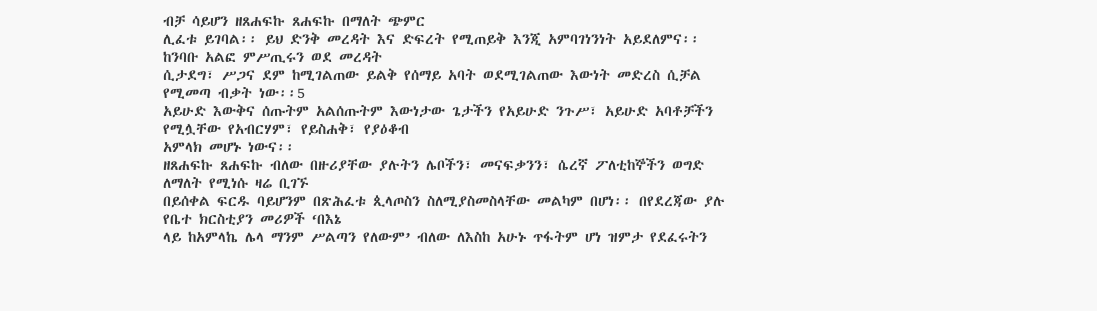ብቻ ሳይሆን ዘጸሐፍኩ ጸሐፍኩ በማለት ጭምር
ሊፈቱ ይገባል፡፡ ይህ ድንቅ መረዳት እና ድፍረት የሚጠይቅ እንጂ አምባገነንነት አይደለምና፡፡ ከንባቡ አልፎ ምሥጢሩን ወደ መረዳት
ሲታደግ፣ ሥጋና ደም ከሚገልጠው ይልቅ የሰማይ አባት ወደሚገልጠው እውነት መድረስ ሲቻል የሚመጣ ብቃት ነው፡፡5
አይሁድ እውቅና ሰጡትም አልሰጡትም እውነታው ጌታችን የአይሁድ ንጉሥ፣ አይሁድ አባቶቻችን የሚሏቸው የአብርሃም፣ የይስሐቅ፣ የያዕቆብ
አምላክ መሆኑ ነውና፡፡
ዘጸሐፍኩ ጸሐፍኩ ብለው በዙሪያቸው ያሉትን ሌቦችን፣ መናፍቃንን፣ ሴረኛ ፖለቲከኞችን ወግድ ለማለት የሚነሱ ዛሬ ቢገኙ
በይሰቀል ፍርዱ ባይሆንም በጽሕፈቱ ጲላጦስን ስለሚያስመስላቸው መልካም በሆነ፡፡ በየደረጃው ያሉ የቤተ ክርስቲያን መሪዎች ‘በእኔ
ላይ ከአምላኬ ሌላ ማንም ሥልጣን የለውም’ ብለው ለእስከ አሁኑ ጥፋትም ሆነ ዝምታ የደፈሩትን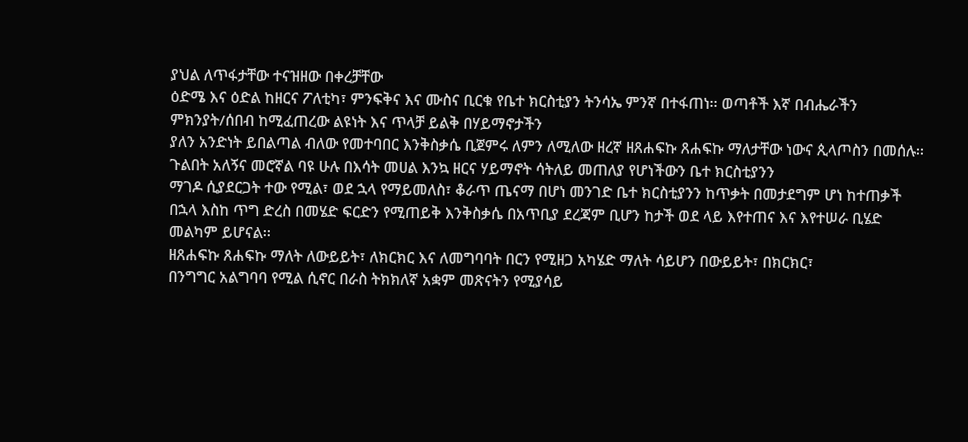ያህል ለጥፋታቸው ተናዝዘው በቀረቻቸው
ዕድሜ እና ዕድል ከዘርና ፖለቲካ፣ ምንፍቅና እና ሙስና ቢርቁ የቤተ ክርስቲያን ትንሳኤ ምንኛ በተፋጠነ፡፡ ወጣቶች እኛ በብሔራችን ምክንያት/ሰበብ ከሚፈጠረው ልዩነት እና ጥላቻ ይልቅ በሃይማኖታችን
ያለን አንድነት ይበልጣል ብለው የመተባበር እንቅስቃሴ ቢጀምሩ ለምን ለሚለው ዘረኛ ዘጸሐፍኩ ጸሐፍኩ ማለታቸው ነውና ጲላጦስን በመሰሉ፡፡
ጉልበት አለኝና መሮኛል ባዩ ሁሉ በእሳት መሀል እንኳ ዘርና ሃይማኖት ሳትለይ መጠለያ የሆነችውን ቤተ ክርስቲያንን
ማገዶ ሲያደርጋት ተው የሚል፣ ወደ ኋላ የማይመለስ፣ ቆራጥ ጤናማ በሆነ መንገድ ቤተ ክርስቲያንን ከጥቃት በመታደግም ሆነ ከተጠቃች
በኋላ እስከ ጥግ ድረስ በመሄድ ፍርድን የሚጠይቅ እንቅስቃሴ በአጥቢያ ደረጃም ቢሆን ከታች ወደ ላይ እየተጠና እና እየተሠራ ቢሄድ
መልካም ይሆናል፡፡
ዘጸሐፍኩ ጸሐፍኩ ማለት ለውይይት፣ ለክርክር እና ለመግባባት በርን የሚዘጋ አካሄድ ማለት ሳይሆን በውይይት፣ በክርክር፣
በንግግር አልግባባ የሚል ሲኖር በራስ ትክክለኛ አቋም መጽናትን የሚያሳይ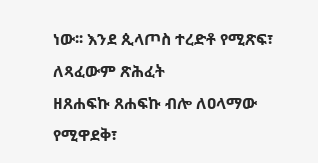ነው፡፡ እንደ ጲላጦስ ተረድቶ የሚጽፍ፣ ለጻፈውም ጽሕፈት
ዘጸሐፍኩ ጸሐፍኩ ብሎ ለዐላማው የሚዋደቅ፣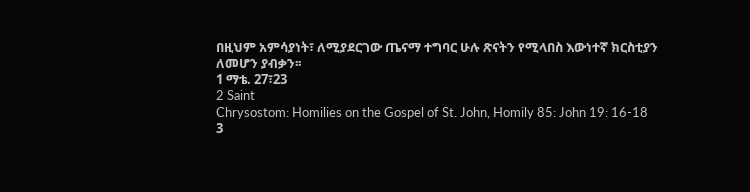በዚህም አምሳያነት፣ ለሚያደርገው ጤናማ ተግባር ሁሉ ጽናትን የሚላበስ እውነተኛ ክርስቲያን
ለመሆን ያብቃን፡፡
1 ማቴ. 27፣23
2 Saint
Chrysostom: Homilies on the Gospel of St. John, Homily 85: John 19: 16-18
3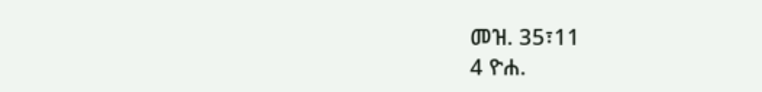መዝ. 35፣11
4 ዮሐ.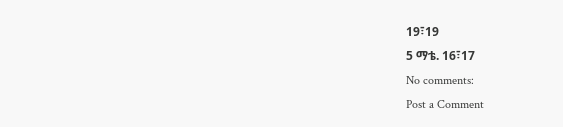19፣19
5 ማቴ. 16፣17
No comments:
Post a Comment